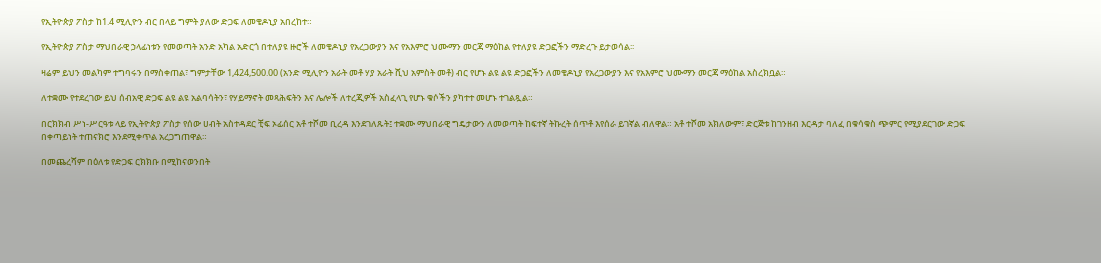የኢትዮጵያ ፖስታ ከ1.4 ሚሊዮን ብር በላይ ግምት ያለው ድጋፍ ለመቄዶኒያ አበረከተ።

የኢትዮጵያ ፖስታ ማህበራዊ ኃላፊነቱን የመወጣት አንድ አካል አድርጎ በተለያዩ ዙሮች ለመቄዶኒያ የአረጋውያን እና የአእምሮ ህሙማን መርጃ ማዕከል የተለያዩ ድጋፎችን ማድረጉ ይታወሳል፡፡

ዛሬም ይህን መልካም ተግባሩን በማስቀጠል፣ ግምታቸው 1,424,500.00 (አንድ ሚሊዮን አራት መቶ ሃያ አራት ሺህ አምስት መቶ) ብር የሆኑ ልዩ ልዩ ድጋፎችን ለመቄዶኒያ የአረጋውያን እና የአእምሮ ህሙማን መርጃ ማዕከል አስረክቧል።

ለተቋሙ የተደረገው ይህ ሰብአዊ ድጋፍ ልዩ ልዩ አልባሳትን፣ የሃይማኖት መጻሕፍትን እና ሌሎች ለተረጂዎች አስፈላጊ የሆኑ ቁሶችን ያካተተ መሆኑ ተገልጿል።

በርክክብ ሥነ-ሥርዓቱ ላይ የኢትዮጵያ ፖስታ የሰው ሀብት አስተዳደር ቺፍ ኦፊሰር አቶ ተሾመ ቢረዳ እንደገለጹት፤ ተቋሙ ማህበራዊ ግዴታውን ለመወጣት ከፍተኛ ትኩረት ሰጥቶ እየሰራ ይገኛል ብለዋል። አቶ ተሾመ አክለውም፣ ድርጅቱ ከገንዘብ እርዳታ ባለፈ በቁሳቁስ ጭምር የሚያደርገው ድጋፍ በቀጣይነት ተጠናክሮ እንደሚቀጥል አረጋግጠዋል።

በመጨረሻም በዕለቱ የድጋፍ ርክክቡ በሚከናወንበት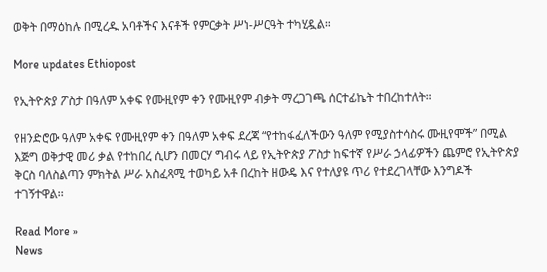ወቅት በማዕከሉ በሚረዱ አባቶችና እናቶች የምርቃት ሥነ-ሥርዓት ተካሂዷል።

More updates Ethiopost

የኢትዮጵያ ፖስታ በዓለም አቀፍ የሙዚየም ቀን የሙዚየም ብቃት ማረጋገጫ ሰርተፊኬት ተበረከተለት።

የዘንድሮው ዓለም አቀፍ የሙዚየም ቀን በዓለም አቀፍ ደረጃ “የተከፋፈለችውን ዓለም የሚያስተሳስሩ ሙዚየሞች” በሚል እጅግ ወቅታዊ መሪ ቃል የተከበረ ሲሆን በመርሃ ግብሩ ላይ የኢትዮጵያ ፖስታ ከፍተኛ የሥራ ኃላፊዎችን ጨምሮ የኢትዮጵያ ቅርስ ባለስልጣን ምክትል ሥራ አስፈጻሚ ተወካይ አቶ በረከት ዘውዴ እና የተለያዩ ጥሪ የተደረገላቸው እንግዶች ተገኝተዋል፡፡

Read More »
News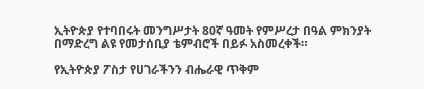ኢትዮጵያ የተባበሩት መንግሥታት 80ኛ ዓመት የምሥረታ በዓል ምክንያት በማድረግ ልዩ የመታሰቢያ ቴምብሮች በይፉ አስመረቀች።

የኢትዮጵያ ፖስታ የሀገራችንን ብሔራዊ ጥቅም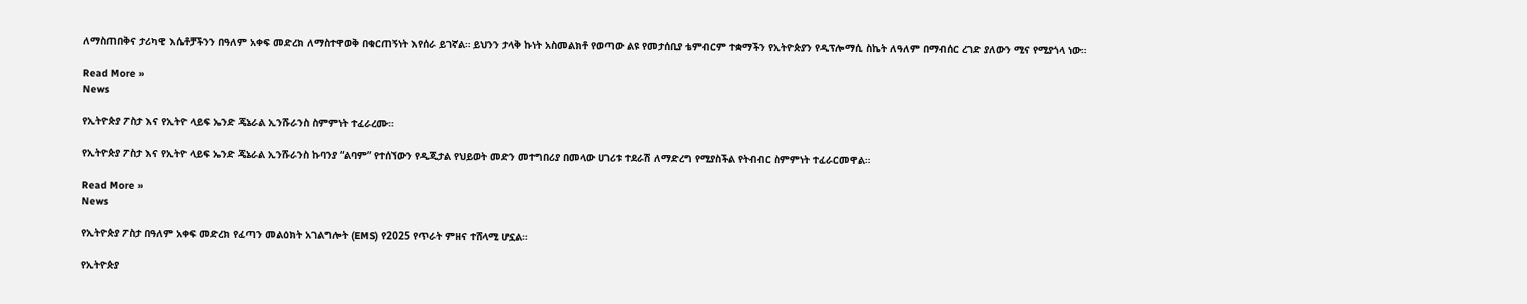ለማስጠበቅና ታሪካዊ እሴቶቻችንን በዓለም አቀፍ መድረክ ለማስተዋወቅ በቁርጠኝነት እየሰራ ይገኛል። ይህንን ታላቅ ኩነት አስመልክቶ የወጣው ልዩ የመታሰቢያ ቴምብርም ተቋማችን የኢትዮጵያን የዲፕሎማሲ ስኬት ለዓለም በማብሰር ረገድ ያለውን ሚና የሚያጎላ ነው።

Read More »
News

የኢትዮጵያ ፖስታ እና የኢትዮ ላይፍ ኤንድ ጄኔራል ኢንሹራንስ ስምምነት ተፈራረሙ።

የኢትዮጵያ ፖስታ እና የኢትዮ ላይፍ ኤንድ ጄኔራል ኢንሹራንስ ኩባንያ “ልባም” የተሰኘውን የዲጂታል የህይወት መድን መተግበሪያ በመላው ሀገሪቱ ተደራሽ ለማድረግ የሚያስችል የትብብር ስምምነት ተፈራርመዋል።

Read More »
News

የኢትዮጵያ ፖስታ በዓለም አቀፍ መድረክ የፈጣን መልዕክት አገልግሎት (EMS) የ2025 የጥራት ምዘና ተሸላሚ ሆኗል።

የኢትዮጵያ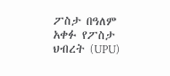ፖስታ በዓለም አቀፉ የፖስታ ህብረት (UPU)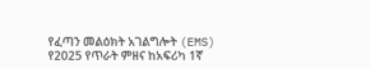የፈጣን መልዕክት አገልግሎት (EMS) የ2025 የጥራት ምዘና ከአፍሪካ 1ኛ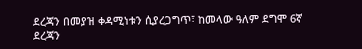ደረጃን በመያዝ ቀዳሚነቱን ሲያረጋግጥ፣ ከመላው ዓለም ደግሞ 6ኛ ደረጃን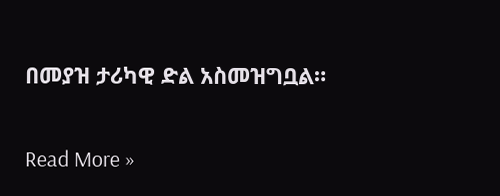በመያዝ ታሪካዊ ድል አስመዝግቧል።

Read More »